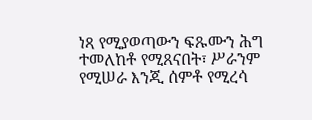ነጻ የሚያወጣውን ፍጹሙን ሕግ ተመለከቶ የሚጸናበት፣ ሥራንም የሚሠራ እንጂ ሰምቶ የሚረሳ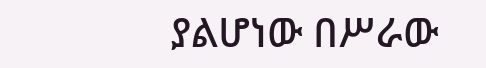ያልሆነው በሥራው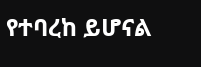የተባረከ ይሆናል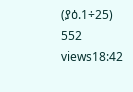(ያዕ.1÷25) 552 views18:42